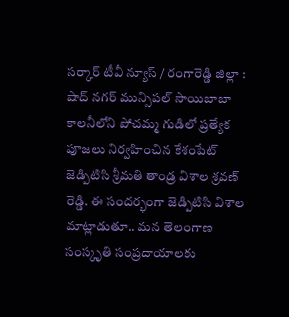సర్కార్ టీవీ న్యూస్ / రంగారెడ్డి జిల్లా : షాద్ నగర్ మున్సిపల్ సాయిబాబా కాలనీలోని పోచమ్మ గుడిలో ప్రత్యేక పూజలు నిర్వహించిన కేశంపేట్ జెడ్పిటిసి శ్రీమతి తాండ్ర విశాల శ్రవణ్ రెడ్డి. ఈ సందర్భంగా జెడ్పిటిసి విశాల మాట్లాడుతూ.. మన తెలంగాణ సంస్కృతి సంప్రదాయాలకు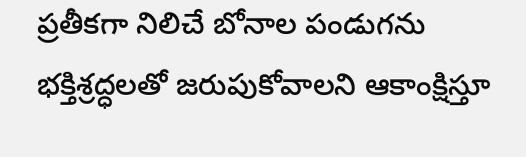ప్రతీకగా నిలిచే బోనాల పండుగను భక్తిశ్రద్ధలతో జరుపుకోవాలని ఆకాంక్షిస్తూ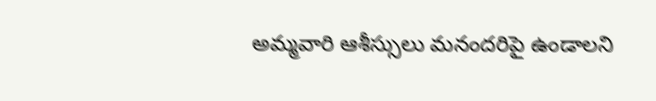అమ్మవారి ఆశీస్సులు మనందరిపై ఉండాలని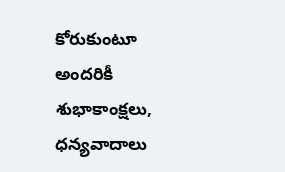కోరుకుంటూ అందరికీ శుభాకాంక్షలు, ధన్యవాదాలు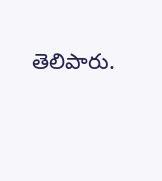తెలిపారు.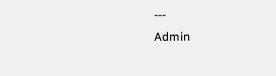---
Admin